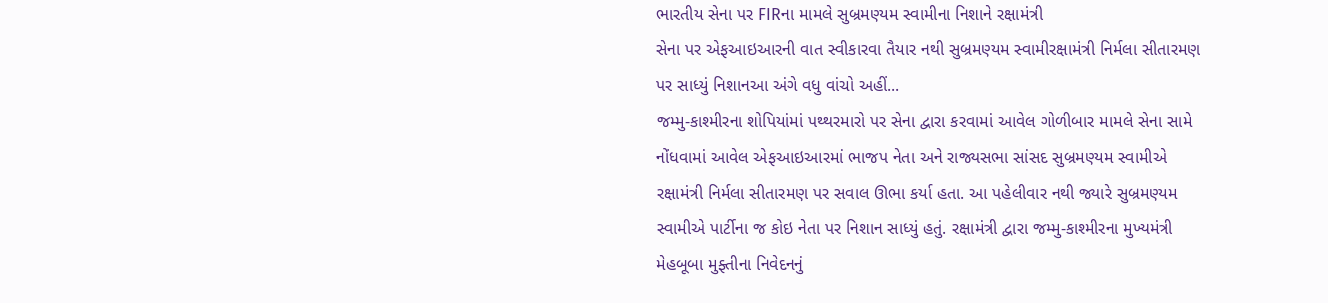ભારતીય સેના પર FIRના મામલે સુબ્રમણ્યમ સ્વામીના નિશાને રક્ષામંત્રી
સેના પર એફઆઇઆરની વાત સ્વીકારવા તૈયાર નથી સુબ્રમણ્યમ સ્વામીરક્ષામંત્રી નિર્મલા સીતારમણ પર સાધ્યું નિશાનઆ અંગે વધુ વાંચો અહીં...
જમ્મુ-કાશ્મીરના શોપિયાંમાં પથ્થરમારો પર સેના દ્વારા કરવામાં આવેલ ગોળીબાર મામલે સેના સામે નોંધવામાં આવેલ એફઆઇઆરમાં ભાજપ નેતા અને રાજ્યસભા સાંસદ સુબ્રમણ્યમ સ્વામીએ રક્ષામંત્રી નિર્મલા સીતારમણ પર સવાલ ઊભા કર્યા હતા. આ પહેલીવાર નથી જ્યારે સુબ્રમણ્યમ સ્વામીએ પાર્ટીના જ કોઇ નેતા પર નિશાન સાધ્યું હતું. રક્ષામંત્રી દ્વારા જમ્મુ-કાશ્મીરના મુખ્યમંત્રી મેહબૂબા મુફ્તીના નિવેદનનું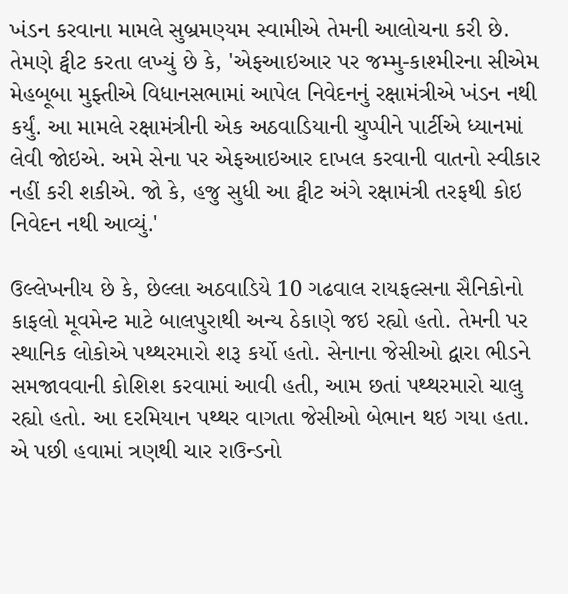ખંડન કરવાના મામલે સુબ્રમણ્યમ સ્વામીએ તેમની આલોચના કરી છે. તેમણે ટ્વીટ કરતા લખ્યું છે કે, 'એફઆઇઆર પર જમ્મુ-કાશ્મીરના સીએમ મેહબૂબા મુફ્તીએ વિધાનસભામાં આપેલ નિવેદનનું રક્ષામંત્રીએ ખંડન નથી કર્યું. આ મામલે રક્ષામંત્રીની એક અઠવાડિયાની ચુપ્પીને પાર્ટીએ ધ્યાનમાં લેવી જોઇએ. અમે સેના પર એફઆઇઆર દાખલ કરવાની વાતનો સ્વીકાર નહીં કરી શકીએ. જો કે, હજુ સુધી આ ટ્વીટ અંગે રક્ષામંત્રી તરફથી કોઇ નિવેદન નથી આવ્યું.'

ઉલ્લેખનીય છે કે, છેલ્લા અઠવાડિયે 10 ગઢવાલ રાયફલ્સના સૈનિકોનો કાફલો મૂવમેન્ટ માટે બાલપુરાથી અન્ય ઠેકાણે જઇ રહ્યો હતો. તેમની પર સ્થાનિક લોકોએ પથ્થરમારો શરૂ કર્યો હતો. સેનાના જેસીઓ દ્વારા ભીડને સમજાવવાની કોશિશ કરવામાં આવી હતી, આમ છતાં પથ્થરમારો ચાલુ રહ્યો હતો. આ દરમિયાન પથ્થર વાગતા જેસીઓ બેભાન થઇ ગયા હતા. એ પછી હવામાં ત્રણથી ચાર રાઉન્ડનો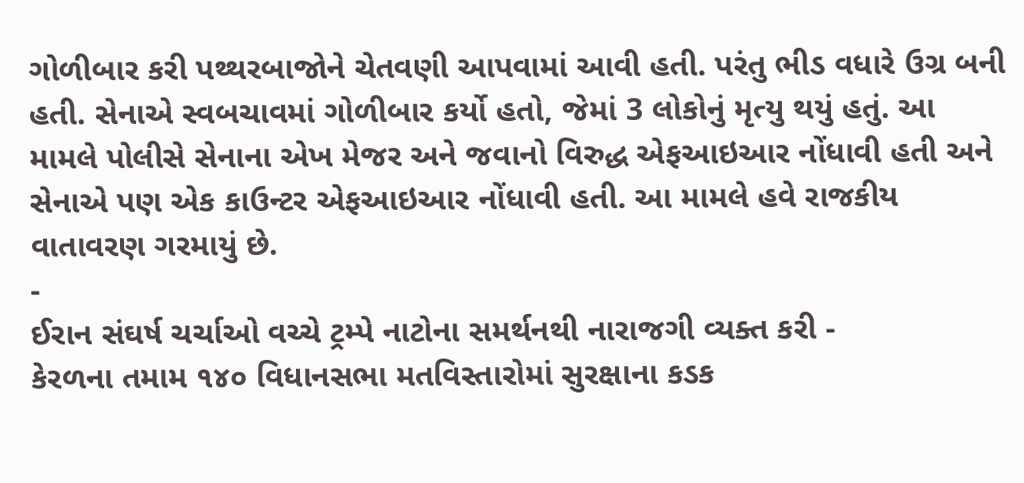ગોળીબાર કરી પથ્થરબાજોને ચેતવણી આપવામાં આવી હતી. પરંતુ ભીડ વધારે ઉગ્ર બની હતી. સેનાએ સ્વબચાવમાં ગોળીબાર કર્યો હતો, જેમાં 3 લોકોનું મૃત્યુ થયું હતું. આ મામલે પોલીસે સેનાના એખ મેજર અને જવાનો વિરુદ્ધ એફઆઇઆર નોંધાવી હતી અને સેનાએ પણ એક કાઉન્ટર એફઆઇઆર નોંધાવી હતી. આ મામલે હવે રાજકીય વાતાવરણ ગરમાયું છે.
-
ઈરાન સંઘર્ષ ચર્ચાઓ વચ્ચે ટ્રમ્પે નાટોના સમર્થનથી નારાજગી વ્યક્ત કરી -
કેરળના તમામ ૧૪૦ વિધાનસભા મતવિસ્તારોમાં સુરક્ષાના કડક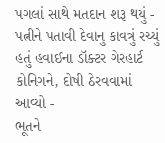પગલાં સાથે મતદાન શરૂ થયું -
પત્નીને પતાવી દેવાનુ કાવત્રું રચ્યું હતું હવાઈના ડૉક્ટર ગેરહાર્ટ કોનિગને, દોષી ઠેરવવામાં આવ્યો -
ભૂતને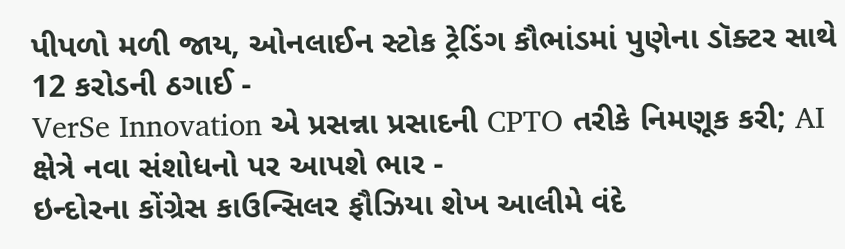પીપળો મળી જાય, ઓનલાઈન સ્ટોક ટ્રેડિંગ કૌભાંડમાં પુણેના ડૉક્ટર સાથે 12 કરોડની ઠગાઈ -
VerSe Innovation એ પ્રસન્ના પ્રસાદની CPTO તરીકે નિમણૂક કરી; AI ક્ષેત્રે નવા સંશોધનો પર આપશે ભાર -
ઇન્દોરના કોંગ્રેસ કાઉન્સિલર ફૌઝિયા શેખ આલીમે વંદે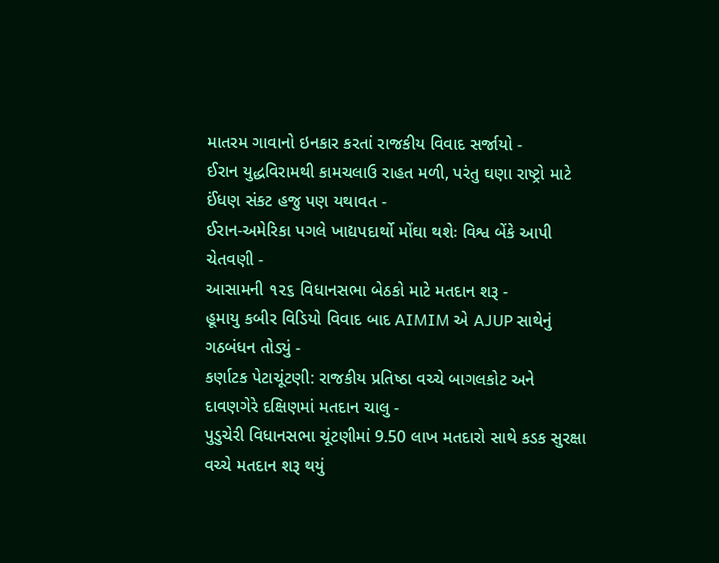માતરમ ગાવાનો ઇનકાર કરતાં રાજકીય વિવાદ સર્જાયો -
ઈરાન યુદ્ધવિરામથી કામચલાઉ રાહત મળી, પરંતુ ઘણા રાષ્ટ્રો માટે ઈંધણ સંકટ હજુ પણ યથાવત -
ઈરાન-અમેરિકા પગલે ખાદ્યપદાર્થો મોંઘા થશેઃ વિશ્વ બેંકે આપી ચેતવણી -
આસામની ૧૨૬ વિધાનસભા બેઠકો માટે મતદાન શરૂ -
હૂમાયુ કબીર વિડિયો વિવાદ બાદ AIMIM એ AJUP સાથેનું ગઠબંધન તોડ્યું -
કર્ણાટક પેટાચૂંટણી: રાજકીય પ્રતિષ્ઠા વચ્ચે બાગલકોટ અને દાવણગેરે દક્ષિણમાં મતદાન ચાલુ -
પુડુચેરી વિધાનસભા ચૂંટણીમાં 9.50 લાખ મતદારો સાથે કડક સુરક્ષા વચ્ચે મતદાન શરૂ થયું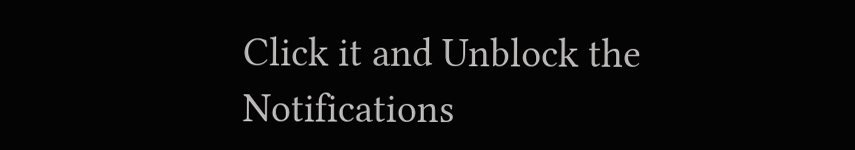Click it and Unblock the Notifications